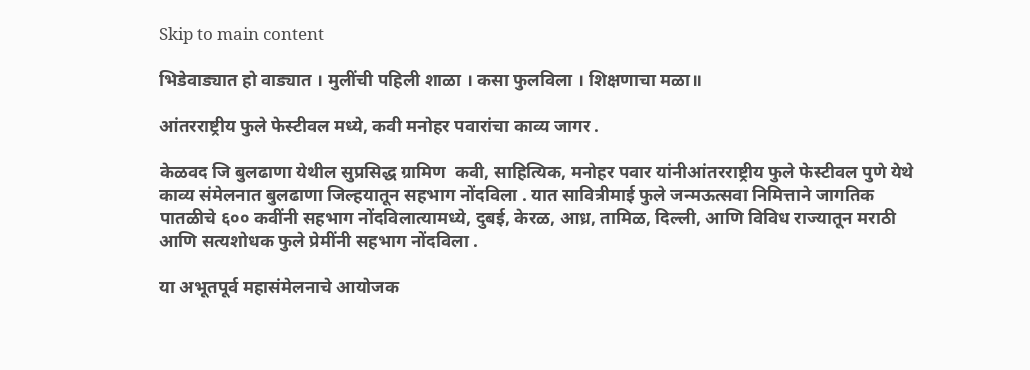Skip to main content

भिडेवाड्यात हो वाड्यात । मुलींची पहिली शाळा । कसा फुलविला । शिक्षणाचा मळा॥

आंतरराष्ट्रीय फुले फेस्टीवल मध्ये, कवी मनोहर पवारांचा काव्य जागर .

केळवद जि बुलढाणा येथील सुप्रसिद्ध ग्रामिण  कवी, साहित्यिक, मनोहर पवार यांनीआंतरराष्ट्रीय फुले फेस्टीवल पुणे येथे काव्य संमेलनात बुलढाणा जिल्हयातून सहभाग नोंदविला . यात सावित्रीमाई फुले जन्मऊत्सवा निमित्ताने जागतिक पातळीचे ६०० कवींनी सहभाग नोंदविलात्यामध्ये, दुबई, केरळ, आध्र, तामिळ, दिल्ली, आणि विविध राज्यातून मराठी आणि सत्यशोधक फुले प्रेमींनी सहभाग नोंदविला .

या अभूतपूर्व महासंमेलनाचे आयोजक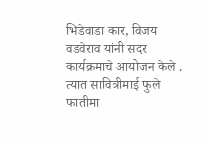भिडेवाडा कार, विजय वडवेराव यांनी सदर कार्यक्रमाचे आयोजन केले . त्यात सावित्रीमाई फुले फातीमा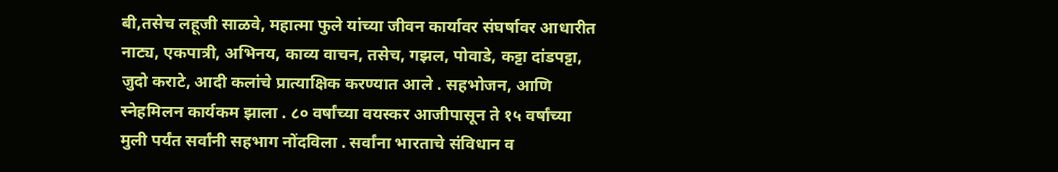बी,तसेच लहूजी साळवे, महात्मा फुले यांच्या जीवन कार्यावर संघर्षावर आधारीत नाट्य, एकपात्री, अभिनय, काव्य वाचन, तसेच, गझल, पोवाडे, कट्टा दांडपट्टा, जुदो कराटे, आदी कलांचे प्रात्याक्षिक करण्यात आले . सहभोजन, आणि  स्नेहमिलन कार्यकम झाला . ८० वर्षांच्या वयस्कर आजीपासून ते १५ वर्षांच्या मुली पर्यंत सर्वांनी सहभाग नोंदविला . सर्वांना भारताचे संविधान व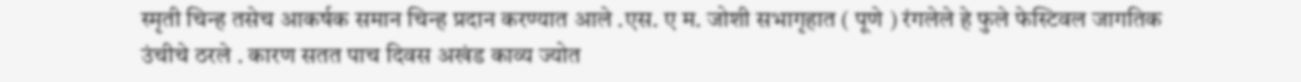स्मृती चिन्ह तसेच आकर्षक समान चिन्ह प्रदान करण्यात आले .एस. ए म. जोशी सभागृहात ( पूणे ) रंगलेले हे फुले फेस्टिवल जागतिक उंचीचे ठरले . कारण सतत पाच दिवस अखंड काव्य ज्योत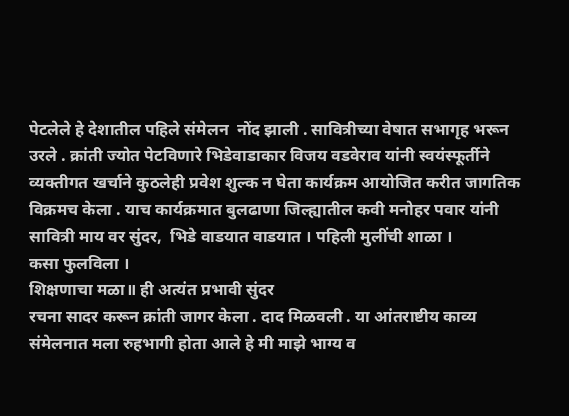पेटलेले हे देशातील पहिले संमेलन  नोंद झाली . सावित्रीच्या वेषात सभागृह भरून उरले . क्रांती ज्योत पेटविणारे भिडेवाडाकार विजय वडवेराव यांनी स्वयंस्फूर्तीने व्यक्तीगत खर्चाने कुठलेही प्रवेश शुल्क न घेता कार्यक्रम आयोजित करीत जागतिक विक्रमच केला . याच कार्यक्रमात बुलढाणा जिल्ह्यातील कवी मनोहर पवार यांनी सावित्री माय वर सुंदर,  भिडे वाडयात वाडयात । पहिली मुलींची शाळा ।
कसा फुलविला ।
शिक्षणाचा मळा॥ ही अत्यंत प्रभावी सुंदर
रचना सादर करून क्रांती जागर केला . दाद मिळवली . या आंतराष्टीय काव्य संमेलनात मला रुहभागी होता आले हे मी माझे भाग्य व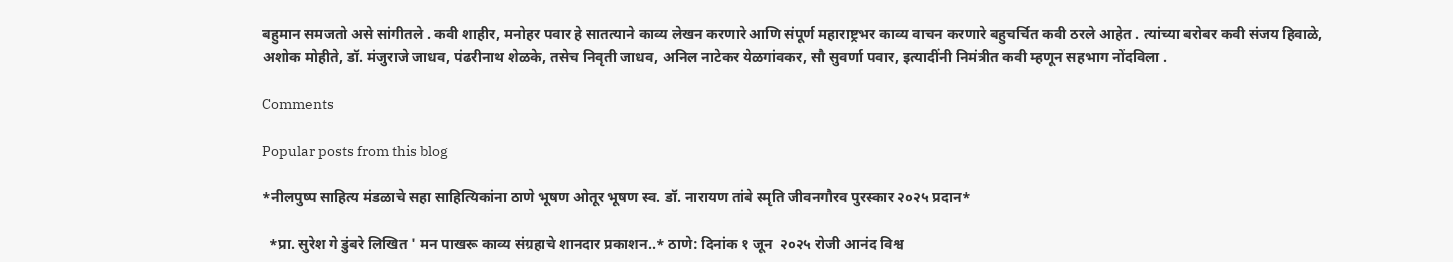बहुमान समजतो असे सांगीतले . कवी शाहीर, मनोहर पवार हे सातत्याने काव्य लेखन करणारे आणि संपूर्ण महाराष्ट्रभर काव्य वाचन करणारे बहुचर्चित कवी ठरले आहेत . त्यांच्या बरोबर कवी संजय हिवाळे, अशोक मोहीते, डॉ. मंजुराजे जाधव, पंढरीनाथ शेळके, तसेच निवृती जाधव, अनिल नाटेकर येळगांवकर, सौ सुवर्णा पवार, इत्यादींनी निमंत्रीत कवी म्हणून सहभाग नोंदविला .

Comments

Popular posts from this blog

*नीलपुष्प साहित्य मंडळाचे सहा साहित्यिकांना ठाणे भूषण ओतूर भूषण स्व. डॉ. नारायण तांबे स्मृति जीवनगौरव पुरस्कार २०२५ प्रदान*

  *प्रा. सुरेश गे डुंबरे लिखित ' मन पाखरू काव्य संग्रहाचे शानदार प्रकाशन..* ठाणे: दिनांक १ जून  २०२५ रोजी आनंद विश्व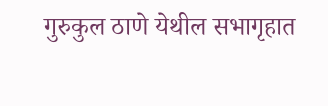गुरुकुल ठाणे येथील सभागृहात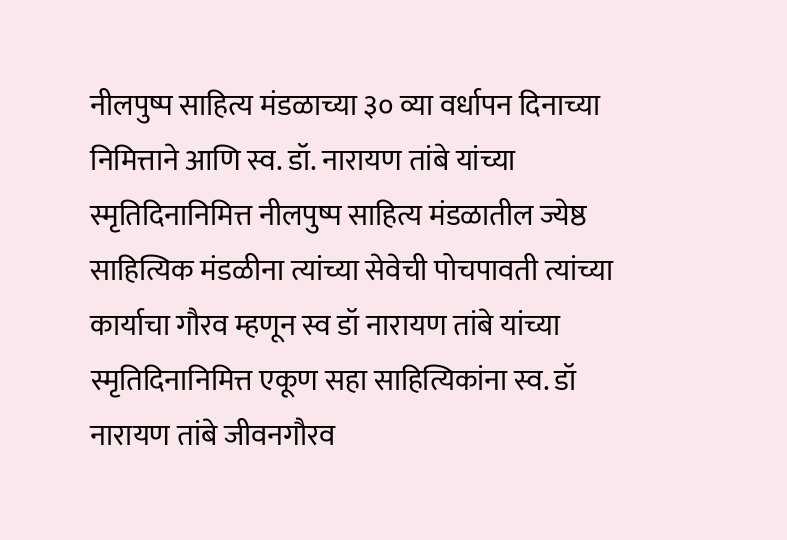नीलपुष्प साहित्य मंडळाच्या ३० व्या वर्धापन दिनाच्या निमित्ताने आणि स्व. डॉ. नारायण तांबे यांच्या स्मृतिदिनानिमित्त नीलपुष्प साहित्य मंडळातील ज्येष्ठ साहित्यिक मंडळीना त्यांच्या सेवेची पोचपावती त्यांच्या कार्याचा गौरव म्हणून स्व डॉ नारायण तांबे यांच्या स्मृतिदिनानिमित्त एकूण सहा साहित्यिकांना स्व. डॉ  नारायण तांबे जीवनगौरव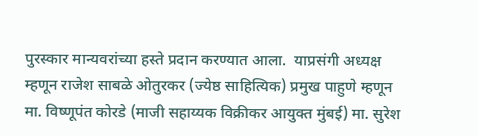पुरस्कार मान्यवरांच्या हस्ते प्रदान करण्यात आला.  याप्रसंगी अध्यक्ष म्हणून राजेश साबळे ओतुरकर (ज्येष्ठ साहित्यिक) प्रमुख पाहुणे म्हणून मा. विष्णूपंत कोरडे (माजी सहाय्यक विक्रीकर आयुक्त मुंबई) मा. सुरेश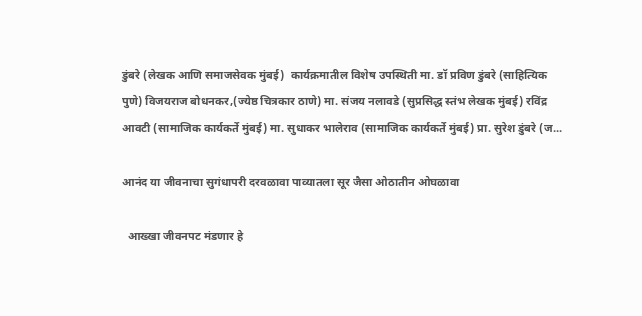डुंबरे (लेखक आणि समाजसेवक मुंबई)  कार्यक्रमातील विशेष उपस्थिती मा. डॉ प्रविण डुंबरे (साहित्यिक पुणे) विजयराज बोधनकर,(ज्येष्ठ चित्रकार ठाणे) मा. संजय नलावडे (सुप्रसिद्ध स्तंभ लेखक मुंबई) रविंद्र आवटी (सामाजिक कार्यकर्ते मुंबई) मा. सुधाकर भालेराव (सामाजिक कार्यकर्ते मुंबई) प्रा. सुरेश डुंबरे (ज...

आनंद या जीवनाचा सुगंधापरी दरवळावा पाव्यातला सूर जैसा ओठातीन ओघळावा

  आख्खा जीवनपट मंडणार हे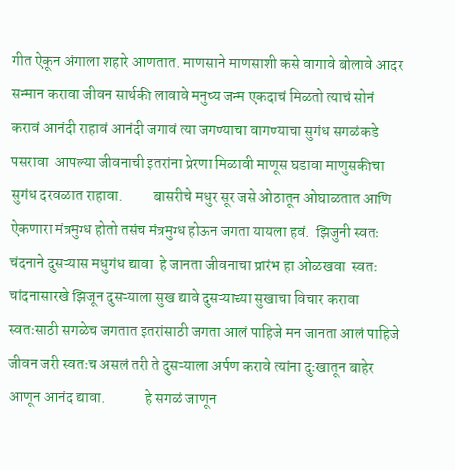गीत ऐकून अंगाला शहारे आणतात. माणसाने माणसाशी कसे वागावे बोलावे आदर सन्मान करावा जीवन सार्थकी लावावे मनुष्य जन्म एकदाचं मिळतो त्याचं सोनं करावं आनंदी राहावं आनंदी जगावं त्या जगण्याचा वागण्याचा सुगंध सगळंकडे पसरावा  आपल्या जीवनाची इतरांना प्रेरणा मिळावी माणूस घडावा माणुसकीचा सुगंध दरवळात राहावा.          बासरीचे मधुर सूर जसे ओठातून ओघाळतात आणि ऐकणारा मंत्रमुग्ध होतो तसंच मंत्रमुग्ध होऊन जगता यायला हवं.  झिजुनी स्वतः चंदनाने दुसऱ्यास मधुगंध द्यावा  हे जानता जीवनाचा प्रारंभ हा ओळखवा  स्वतः चांदनासारखे झिजून दुसऱ्याला सुख द्यावे दुसऱ्याच्या सुखाचा विचार करावा स्वतःसाठी सगळेच जगतात इतरांसाठी जगता आलं पाहिजे मन जानता आलं पाहिजे जीवन जरी स्वतःच असलं तरी ते दुसऱ्याला अर्पण करावे त्यांना दुःखातून बाहेर आणून आनंद द्यावा.             हे सगळं जाणून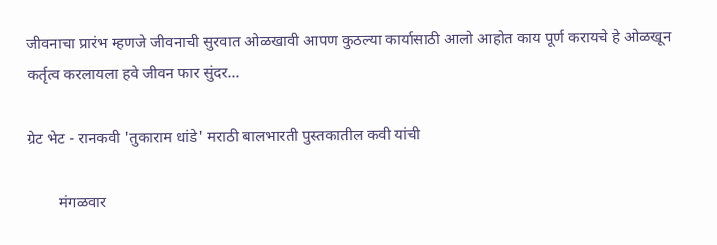जीवनाचा प्रारंभ म्हणजे जीवनाची सुरवात ओळखावी आपण कुठल्या कार्यासाठी आलो आहोत काय पूर्ण करायचे हे ओळखून कर्तृत्व करलायला हवे जीवन फार सुंदर...

ग्रेट भेट - रानकवी 'तुकाराम धांडे' मराठी बालभारती पुस्तकातील कवी यांची

        मंगळवार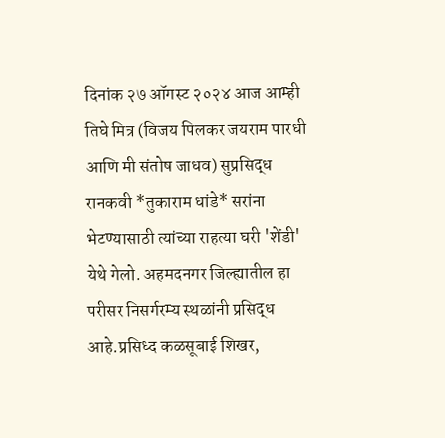दिनांक २७ ऑगस्ट २०२४ आज आम्ही तिघे मित्र (विजय पिलकर जयराम पारधी आणि मी संतोष जाधव) सुप्रसिद्ध रानकवी *तुकाराम धांडे* सरांना भेटण्यासाठी त्यांच्या राहत्या घरी 'शेंडी' येथे गेलो. अहमदनगर जिल्ह्यातील हा परीसर निसर्गरम्य स्थळांनी प्रसिद्ध आहे.प्रसिध्द कळसूबाई शिखर,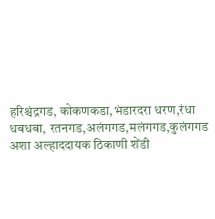हरिश्चंद्रगड, कोकणकडा,भंडारदरा धरण,रंधा धबधबा, रतनगड,अलंगगड,मलंगगड,कुलंगगड अशा अल्हाददायक ठिकाणी शेंडी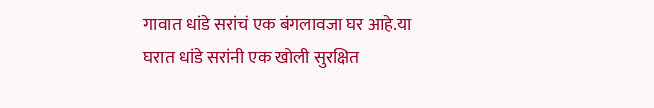गावात धांडे सरांचं एक बंगलावजा घर आहे.या घरात धांडे सरांनी एक खोली सुरक्षित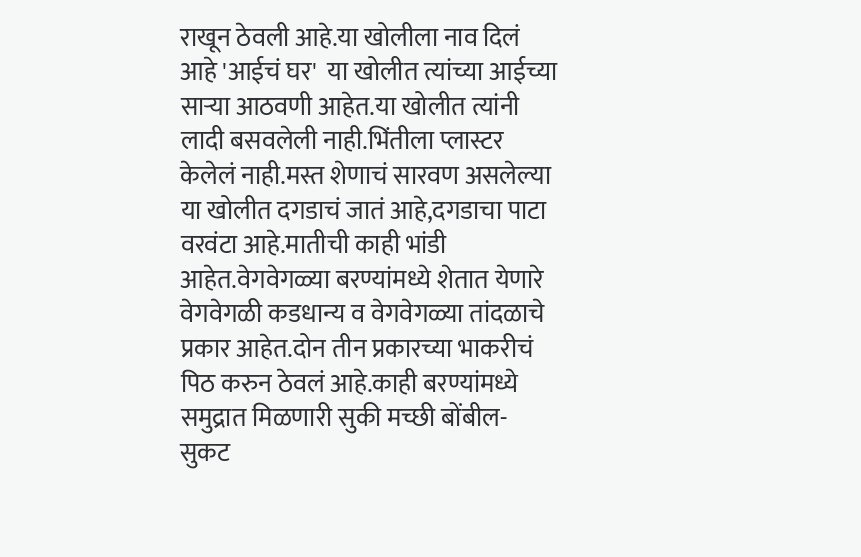राखून ठेवली आहे.या खोलीला नाव दिलं आहे 'आईचं घर'  या खोलीत त्यांच्या आईच्या साऱ्या आठवणी आहेत.या खोलीत त्यांनी लादी बसवलेली नाही.भिंतीला प्लास्टर केलेलं नाही.मस्त शेणाचं सारवण असलेल्या या खोलीत दगडाचं जातं आहे,दगडाचा पाटा वरवंटा आहे.मातीची काही भांडी आहेत.वेगवेगळ्या बरण्यांमध्ये शेतात येणारे वेगवेगळी कडधान्य व वेगवेगळ्या तांदळाचे प्रकार आहेत.दोन तीन प्रकारच्या भाकरीचं  पिठ करुन ठेवलं आहे.काही बरण्यांमध्ये समुद्रात मिळणारी सुकी मच्छी बोंबील- सुकट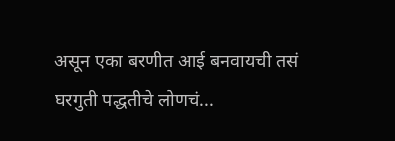असून एका बरणीत आई बनवायची तसं घरगुती पद्धतीचे लोणचं...